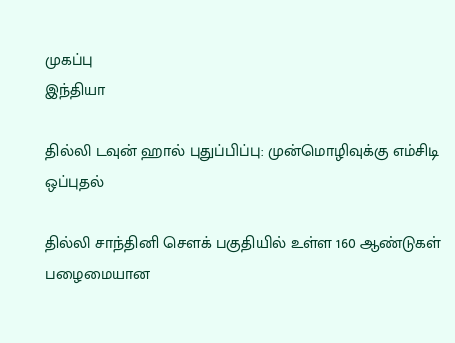முகப்பு
இந்தியா

தில்லி டவுன் ஹால் புதுப்பிப்பு: முன்மொழிவுக்கு எம்சிடி ஒப்புதல்

தில்லி சாந்தினி சௌக் பகுதியில் உள்ள 160 ஆண்டுகள் பழைமையான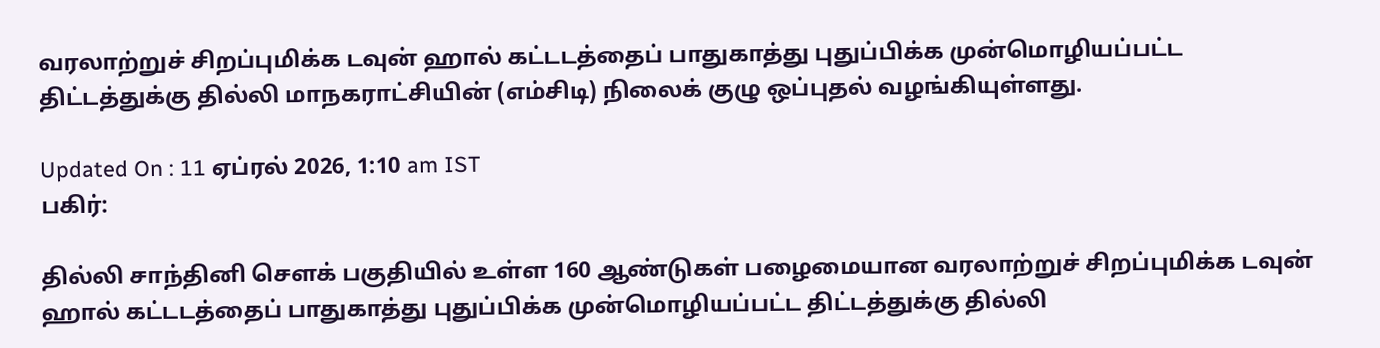வரலாற்றுச் சிறப்புமிக்க டவுன் ஹால் கட்டடத்தைப் பாதுகாத்து புதுப்பிக்க முன்மொழியப்பட்ட திட்டத்துக்கு தில்லி மாநகராட்சியின் (எம்சிடி) நிலைக் குழு ஒப்புதல் வழங்கியுள்ளது.

Updated On : 11 ஏப்ரல் 2026, 1:10 am IST
பகிர்:

தில்லி சாந்தினி சௌக் பகுதியில் உள்ள 160 ஆண்டுகள் பழைமையான வரலாற்றுச் சிறப்புமிக்க டவுன் ஹால் கட்டடத்தைப் பாதுகாத்து புதுப்பிக்க முன்மொழியப்பட்ட திட்டத்துக்கு தில்லி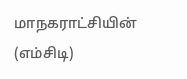மாநகராட்சியின் (எம்சிடி)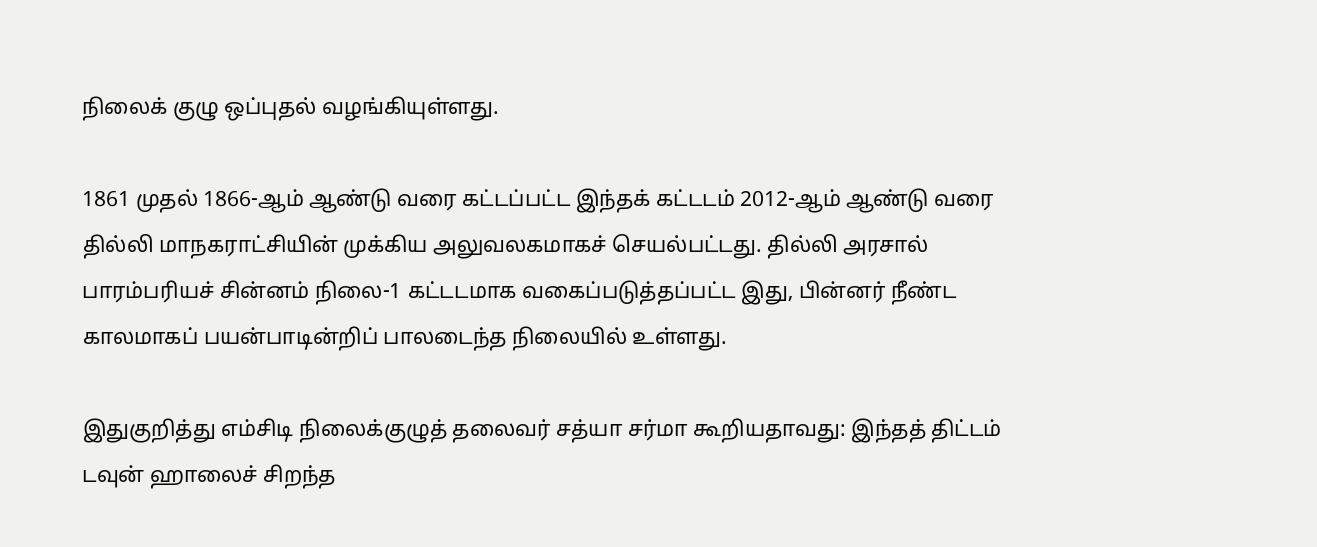நிலைக் குழு ஒப்புதல் வழங்கியுள்ளது.

1861 முதல் 1866-ஆம் ஆண்டு வரை கட்டப்பட்ட இந்தக் கட்டடம் 2012-ஆம் ஆண்டு வரை தில்லி மாநகராட்சியின் முக்கிய அலுவலகமாகச் செயல்பட்டது. தில்லி அரசால் பாரம்பரியச் சின்னம் நிலை-1 கட்டடமாக வகைப்படுத்தப்பட்ட இது, பின்னர் நீண்ட காலமாகப் பயன்பாடின்றிப் பாலடைந்த நிலையில் உள்ளது.

இதுகுறித்து எம்சிடி நிலைக்குழுத் தலைவர் சத்யா சர்மா கூறியதாவது: இந்தத் திட்டம் டவுன் ஹாலைச் சிறந்த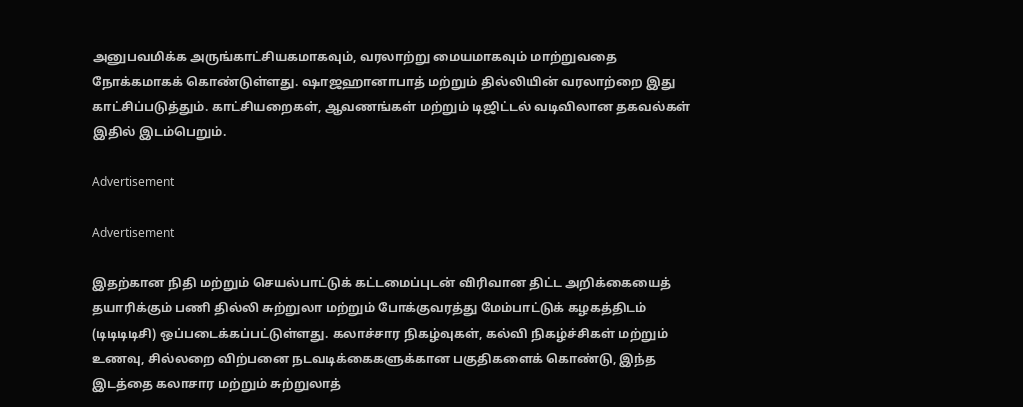அனுபவமிக்க அருங்காட்சியகமாகவும், வரலாற்று மையமாகவும் மாற்றுவதை நோக்கமாகக் கொண்டுள்ளது. ஷாஜஹானாபாத் மற்றும் தில்லியின் வரலாற்றை இது காட்சிப்படுத்தும். காட்சியறைகள், ஆவணங்கள் மற்றும் டிஜிட்டல் வடிவிலான தகவல்கள் இதில் இடம்பெறும்.

Advertisement

Advertisement

இதற்கான நிதி மற்றும் செயல்பாட்டுக் கட்டமைப்புடன் விரிவான திட்ட அறிக்கையைத் தயாரிக்கும் பணி தில்லி சுற்றுலா மற்றும் போக்குவரத்து மேம்பாட்டுக் கழகத்திடம் (டிடிடிடிசி) ஒப்படைக்கப்பட்டுள்ளது. கலாச்சார நிகழ்வுகள், கல்வி நிகழ்ச்சிகள் மற்றும் உணவு, சில்லறை விற்பனை நடவடிக்கைகளுக்கான பகுதிகளைக் கொண்டு, இந்த இடத்தை கலாசார மற்றும் சுற்றுலாத்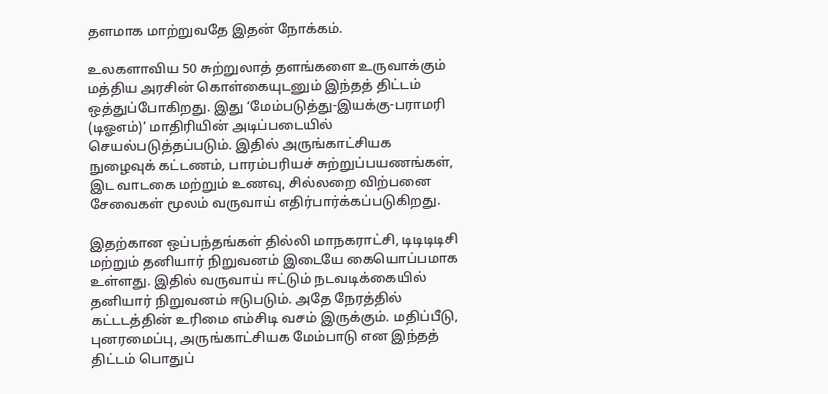தளமாக மாற்றுவதே இதன் நோக்கம்.

உலகளாவிய 50 சுற்றுலாத் தளங்களை உருவாக்கும் மத்திய அரசின் கொள்கையுடனும் இந்தத் திட்டம் ஒத்துப்போகிறது. இது ‘மேம்படுத்து-இயக்கு-பராமரி (டிஓஎம்)’ மாதிரியின் அடிப்படையில் செயல்படுத்தப்படும். இதில் அருங்காட்சியக நுழைவுக் கட்டணம், பாரம்பரியச் சுற்றுப்பயணங்கள், இட வாடகை மற்றும் உணவு, சில்லறை விற்பனை சேவைகள் மூலம் வருவாய் எதிர்பார்க்கப்படுகிறது.

இதற்கான ஒப்பந்தங்கள் தில்லி மாநகராட்சி, டிடிடிடிசி மற்றும் தனியார் நிறுவனம் இடையே கையொப்பமாக உள்ளது. இதில் வருவாய் ஈட்டும் நடவடிக்கையில் தனியார் நிறுவனம் ஈடுபடும். அதே நேரத்தில் கட்டடத்தின் உரிமை எம்சிடி வசம் இருக்கும். மதிப்பீடு, புனரமைப்பு, அருங்காட்சியக மேம்பாடு என இந்தத் திட்டம் பொதுப்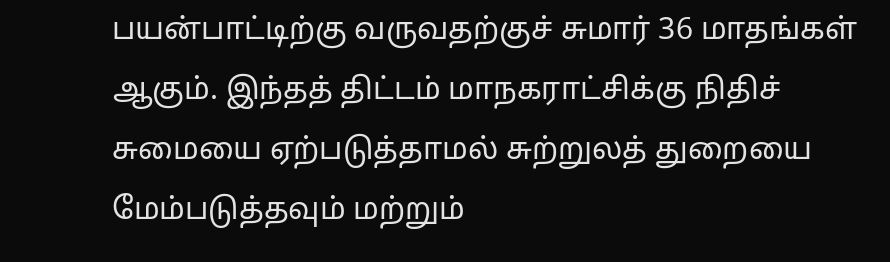பயன்பாட்டிற்கு வருவதற்குச் சுமார் 36 மாதங்கள் ஆகும். இந்தத் திட்டம் மாநகராட்சிக்கு நிதிச் சுமையை ஏற்படுத்தாமல் சுற்றுலத் துறையை மேம்படுத்தவும் மற்றும்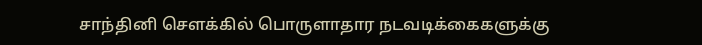சாந்தினி சௌக்கில் பொருளாதார நடவடிக்கைகளுக்கு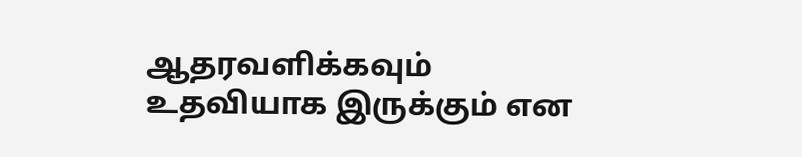ஆதரவளிக்கவும் உதவியாக இருக்கும் என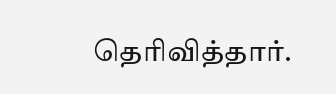தெரிவித்தார்.